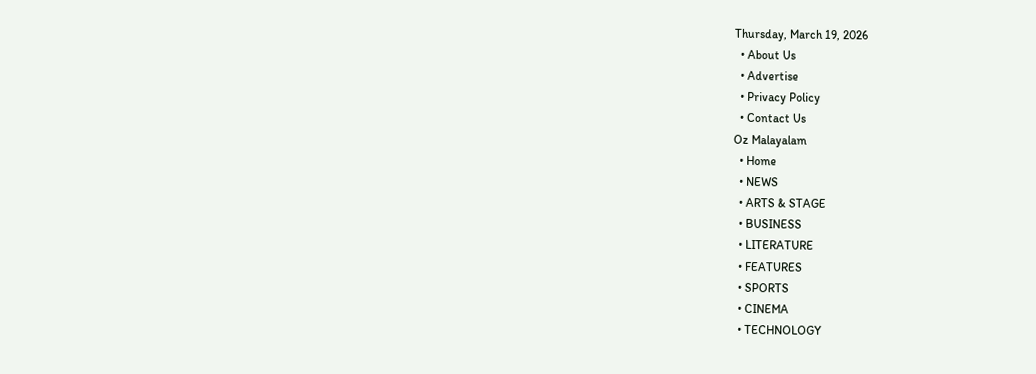Thursday, March 19, 2026
  • About Us
  • Advertise
  • Privacy Policy
  • Contact Us
Oz Malayalam
  • Home
  • NEWS
  • ARTS & STAGE
  • BUSINESS
  • LITERATURE
  • FEATURES
  • SPORTS
  • CINEMA
  • TECHNOLOGY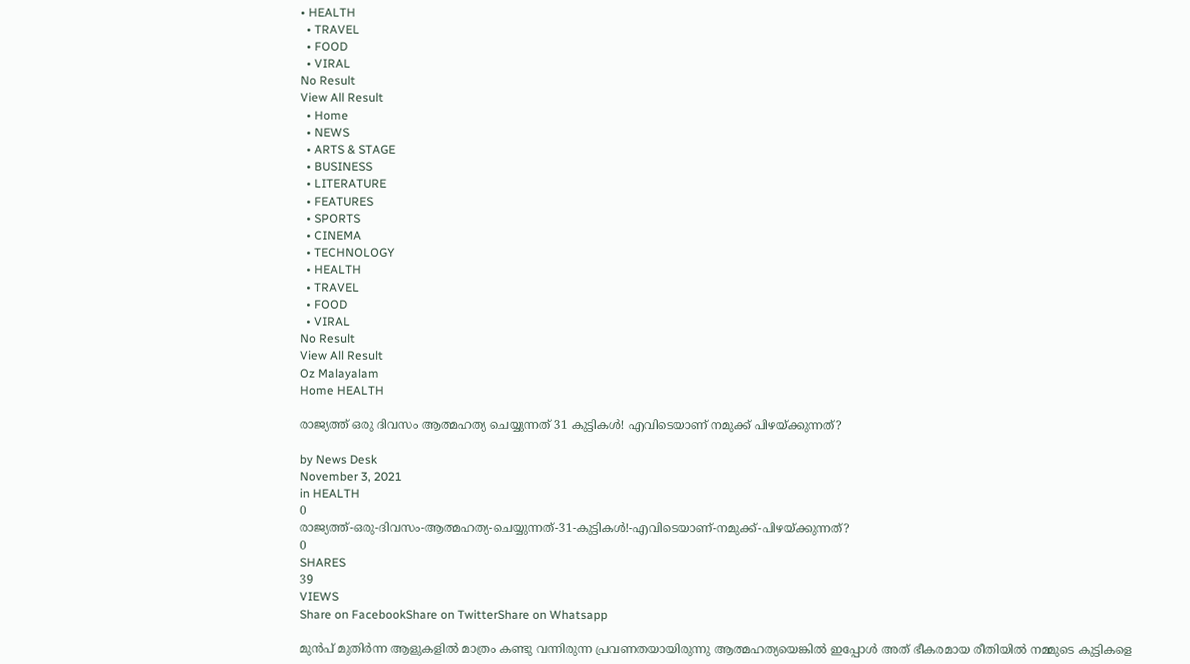• HEALTH
  • TRAVEL
  • FOOD
  • VIRAL
No Result
View All Result
  • Home
  • NEWS
  • ARTS & STAGE
  • BUSINESS
  • LITERATURE
  • FEATURES
  • SPORTS
  • CINEMA
  • TECHNOLOGY
  • HEALTH
  • TRAVEL
  • FOOD
  • VIRAL
No Result
View All Result
Oz Malayalam
Home HEALTH

രാജ്യത്ത് ഒരു ദിവസം ആത്മഹത്യ ചെയ്യുന്നത് 31 കുട്ടികൾ! എവിടെയാണ് നമുക്ക് പിഴയ്ക്കുന്നത്?

by News Desk
November 3, 2021
in HEALTH
0
രാജ്യത്ത്-ഒരു-ദിവസം-ആത്മഹത്യ-ചെയ്യുന്നത്-31-കുട്ടികൾ!-എവിടെയാണ്-നമുക്ക്-പിഴയ്ക്കുന്നത്?
0
SHARES
39
VIEWS
Share on FacebookShare on TwitterShare on Whatsapp

മുൻപ് മുതിർന്ന ആളുകളിൽ മാത്രം കണ്ടു വന്നിരുന്ന പ്രവണതയായിരുന്നു ആത്മഹത്യയെങ്കിൽ ഇപ്പോൾ അത് ഭീകരമായ രീതിയിൽ നമ്മുടെ കുട്ടികളെ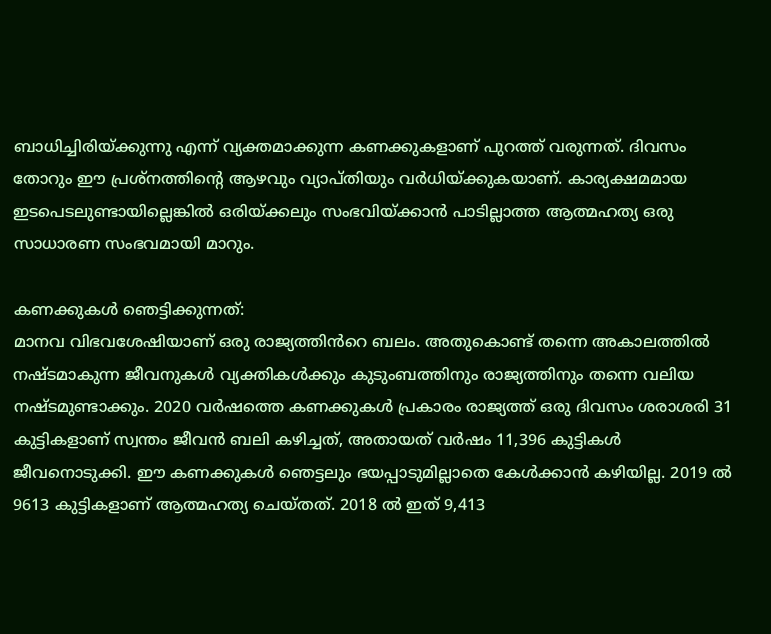ബാധിച്ചിരിയ്ക്കുന്നു എന്ന് വ്യക്തമാക്കുന്ന കണക്കുകളാണ് പുറത്ത് വരുന്നത്. ദിവസം തോറും ഈ പ്രശ്നത്തിന്റെ ആഴവും വ്യാപ്തിയും വർധിയ്ക്കുകയാണ്. കാര്യക്ഷമമായ ഇടപെടലുണ്ടായില്ലെങ്കിൽ ഒരിയ്ക്കലും സംഭവിയ്ക്കാൻ പാടില്ലാത്ത ആത്മഹത്യ ഒരു സാധാരണ സംഭവമായി മാറും.

കണക്കുകൾ ഞെട്ടിക്കുന്നത്:
മാനവ വിഭവശേഷിയാണ് ഒരു രാജ്യത്തിൻറെ ബലം. അതുകൊണ്ട് തന്നെ അകാലത്തിൽ നഷ്ടമാകുന്ന ജീവനുകൾ വ്യക്തികൾക്കും കുടുംബത്തിനും രാജ്യത്തിനും തന്നെ വലിയ നഷ്ടമുണ്ടാക്കും. 2020 വർഷത്തെ കണക്കുകൾ പ്രകാരം രാജ്യത്ത് ഒരു ദിവസം ശരാശരി 31 കുട്ടികളാണ് സ്വന്തം ജീവൻ ബലി കഴിച്ചത്, അതായത് വർഷം 11,396 കുട്ടികൾ ജീവനൊടുക്കി. ഈ കണക്കുകൾ ഞെട്ടലും ഭയപ്പാടുമില്ലാതെ കേൾക്കാൻ കഴിയില്ല. 2019 ൽ 9613 കുട്ടികളാണ് ആത്മഹത്യ ചെയ്തത്. 2018 ൽ ഇത് 9,413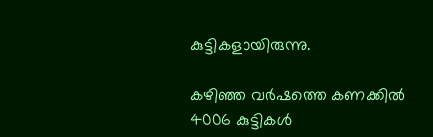കുട്ടികളായിരുന്നു.

കഴിഞ്ഞ വർഷത്തെ കണക്കിൽ 4006 കുട്ടികൾ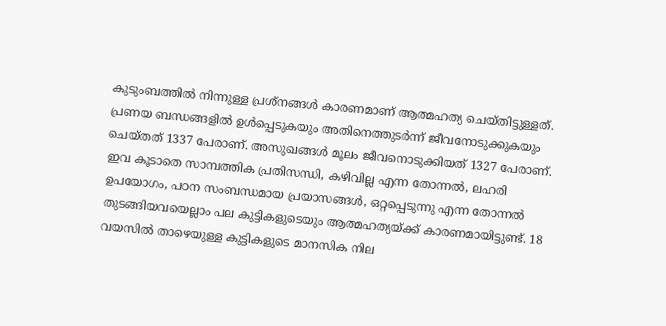കുടുംബത്തിൽ നിന്നുള്ള പ്രശ്നങ്ങൾ കാരണമാണ് ആത്മഹത്യ ചെയ്തിട്ടുള്ളത്. പ്രണയ ബന്ധങ്ങളിൽ ഉൾപ്പെടുകയും അതിനെത്തുടർന്ന് ജീവനോടുക്കുകയും ചെയ്തത് 1337 പേരാണ്. അസുഖങ്ങൾ മൂലം ജീവനൊടുക്കിയത് 1327 പേരാണ്. ഇവ കൂടാതെ സാമ്പത്തിക പ്രതിസന്ധി, കഴിവില്ല എന്ന തോന്നൽ, ലഹരി ഉപയോഗം, പഠന സംബന്ധമായ പ്രയാസങ്ങൾ, ഒറ്റപ്പെടുന്നു എന്ന തോന്നൽ തുടങ്ങിയവയെല്ലാം പല കുട്ടികളുടെയും ആത്മഹത്യയ്ക്ക് കാരണമായിട്ടുണ്ട്. 18 വയസിൽ താഴെയുള്ള കുട്ടികളുടെ മാനസിക നില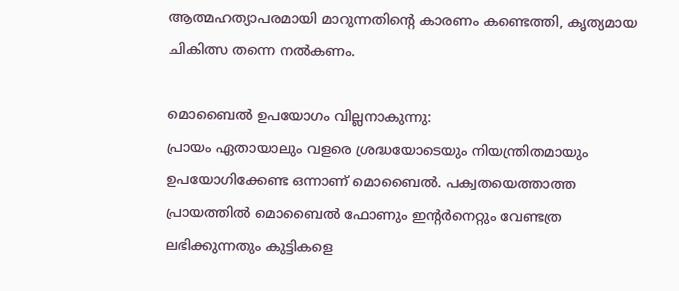ആത്മഹത്യാപരമായി മാറുന്നതിന്റെ കാരണം കണ്ടെത്തി, കൃത്യമായ ചികിത്സ തന്നെ നൽകണം.

മൊബൈൽ ഉപയോഗം വില്ലനാകുന്നു:
പ്രായം ഏതായാലും വളരെ ശ്രദ്ധയോടെയും നിയന്ത്രിതമായും ഉപയോഗിക്കേണ്ട ഒന്നാണ് മൊബൈൽ. പക്വതയെത്താത്ത പ്രായത്തിൽ മൊബൈൽ ഫോണും ഇന്റർനെറ്റും വേണ്ടത്ര ലഭിക്കുന്നതും കുട്ടികളെ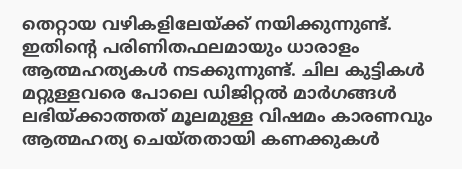തെറ്റായ വഴികളിലേയ്ക്ക് നയിക്കുന്നുണ്ട്‌. ഇതിന്റെ പരിണിതഫലമായും ധാരാളം ആത്മഹത്യകൾ നടക്കുന്നുണ്ട്. ചില കുട്ടികൾ മറ്റുള്ളവരെ പോലെ ഡിജിറ്റൽ മാർഗങ്ങൾ ലഭിയ്ക്കാത്തത് മൂലമുള്ള വിഷമം കാരണവും ആത്മഹത്യ ചെയ്തതായി കണക്കുകൾ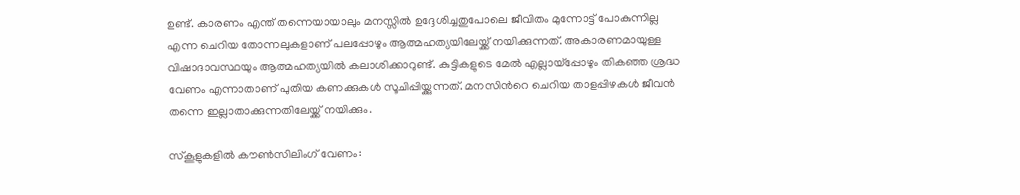ഉണ്ട്. കാരണം എന്ത് തന്നെയായാലും മനസ്സിൽ ഉദ്ദേശിച്ചതുപോലെ ജീവിതം മുന്നോട്ട് പോകുന്നില്ല എന്ന ചെറിയ തോന്നലുകളാണ്‌ പലപ്പോഴും ആത്മഹത്യയിലേയ്ക്ക് നയിക്കുന്നത്. അകാരണമായുള്ള വിഷാദാവസ്ഥയും ആത്മഹത്യയിൽ കലാശിക്കാറുണ്ട്. കുട്ടികളുടെ മേൽ എല്ലായ്പ്പോഴും തികഞ്ഞ ശ്രദ്ധ വേണം എന്നാതാണ് പുതിയ കണക്കുകൾ സൂചിപ്പിയ്ക്കുന്നത്. മനസിൻറെ ചെറിയ താളപ്പിഴകൾ ജീവൻ തന്നെ ഇല്ലാതാക്കുന്നതിലേയ്ക്ക് നയിക്കും.

സ്കൂളുകളിൽ കൗൺസിലിംഗ് വേണം: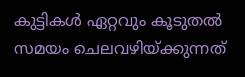കുട്ടികൾ ഏറ്റവും കൂടുതൽ സമയം ചെലവഴിയ്ക്കുന്നത്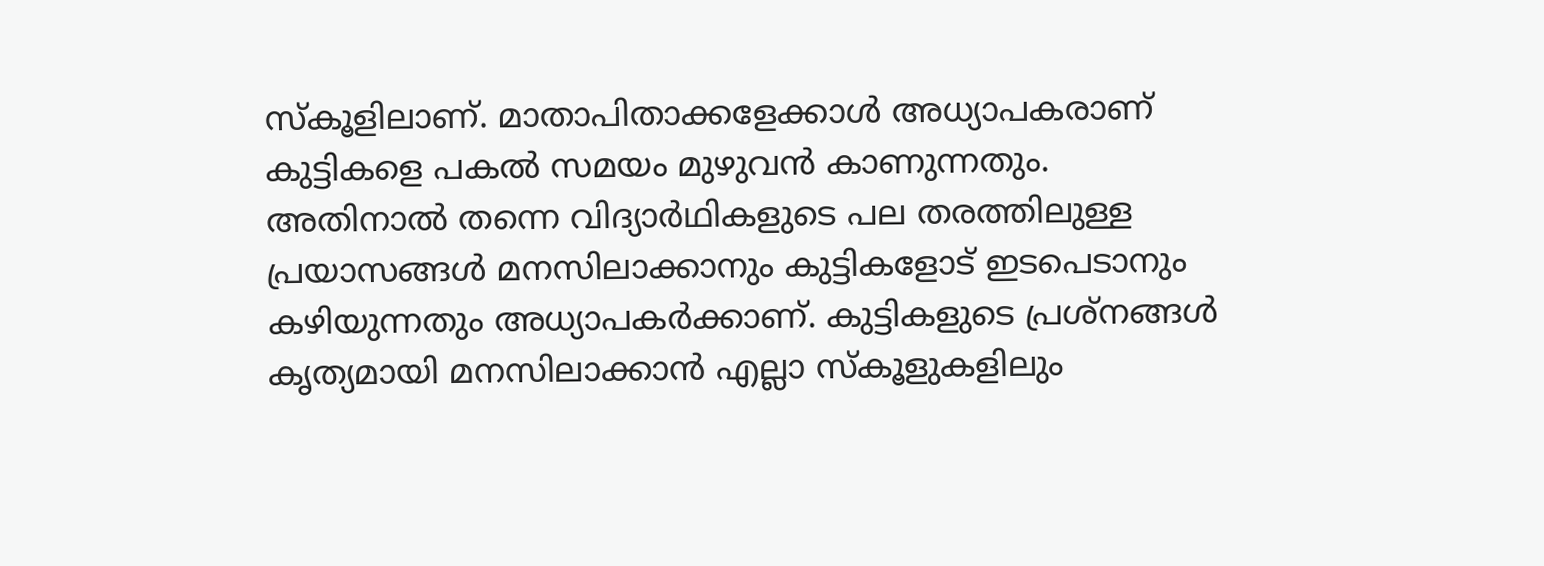സ്കൂളിലാണ്. മാതാപിതാക്കളേക്കാൾ അധ്യാപകരാണ് കുട്ടികളെ പകൽ സമയം മുഴുവൻ കാണുന്നതും. അതിനാൽ തന്നെ വിദ്യാർഥികളുടെ പല തരത്തിലുള്ള പ്രയാസങ്ങൾ മനസിലാക്കാനും കുട്ടികളോട് ഇടപെടാനും കഴിയുന്നതും അധ്യാപകർക്കാണ്. കുട്ടികളുടെ പ്രശ്നങ്ങൾ കൃത്യമായി മനസിലാക്കാൻ എല്ലാ സ്കൂളുകളിലും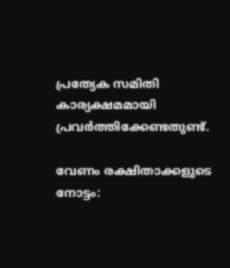പ്രത്യേക സമിതി കാര്യക്ഷമമായി പ്രവർത്തിക്കേണ്ടതുണ്ട്.

വേണം രക്ഷിതാക്കളുടെ നോട്ടം: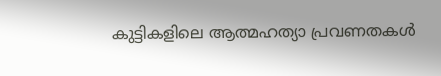കുട്ടികളിലെ ആത്മഹത്യാ പ്രവണതകൾ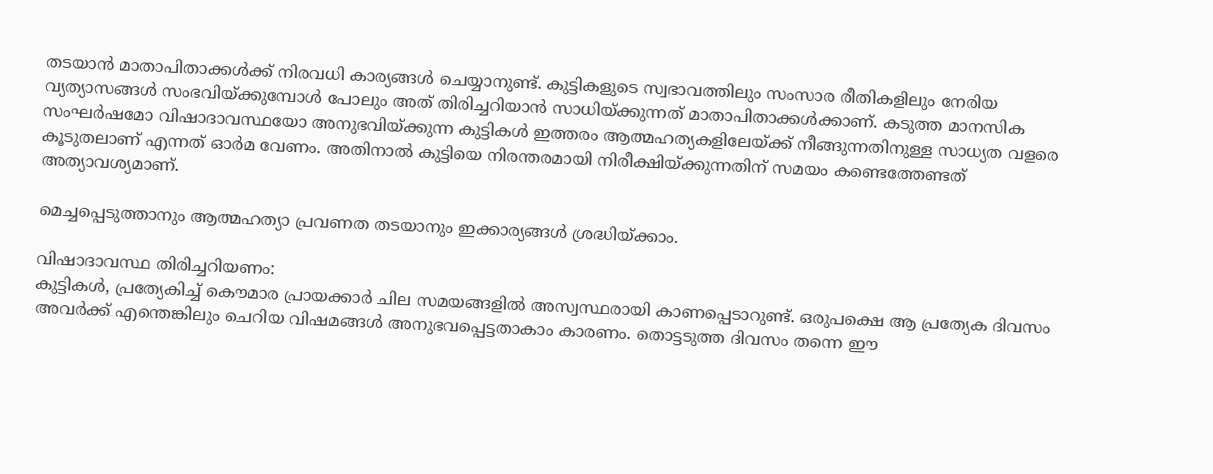തടയാൻ മാതാപിതാക്കൾക്ക് നിരവധി കാര്യങ്ങൾ ചെയ്യാനുണ്ട്. കുട്ടികളുടെ സ്വഭാവത്തിലും സംസാര രീതികളിലും നേരിയ വ്യത്യാസങ്ങൾ സംഭവിയ്ക്കുമ്പോൾ പോലും അത് തിരിച്ചറിയാൻ സാധിയ്ക്കുന്നത് മാതാപിതാക്കൾക്കാണ്. കടുത്ത മാനസിക സംഘർഷമോ വിഷാദാവസ്ഥയോ അനുഭവിയ്ക്കുന്ന കുട്ടികൾ ഇത്തരം ആത്മഹത്യകളിലേയ്ക്ക് നീങ്ങുന്നതിനുള്ള സാധ്യത വളരെ കൂടുതലാണ് എന്നത് ഓർമ വേണം. അതിനാൽ കുട്ടിയെ നിരന്തരമായി നിരീക്ഷിയ്ക്കുന്നതിന് സമയം കണ്ടെത്തേണ്ടത് അത്യാവശ്യമാണ്.

മെച്ചപ്പെടുത്താനും ആത്മഹത്യാ പ്രവണത തടയാനും ഇക്കാര്യങ്ങൾ ശ്രദ്ധിയ്ക്കാം.

വിഷാദാവസ്ഥ തിരിച്ചറിയണം:
കുട്ടികൾ, പ്രത്യേകിച്ച് കൌമാര പ്രായക്കാർ ചില സമയങ്ങളിൽ അസ്വസ്ഥരായി കാണപ്പെടാറുണ്ട്. ഒരുപക്ഷെ ആ പ്രത്യേക ദിവസം അവർക്ക് എന്തെങ്കിലും ചെറിയ വിഷമങ്ങൾ അനുഭവപ്പെട്ടതാകാം കാരണം. തൊട്ടടുത്ത ദിവസം തന്നെ ഈ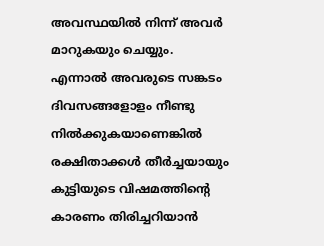അവസ്ഥയിൽ നിന്ന് അവർ മാറുകയും ചെയ്യും. എന്നാൽ അവരുടെ സങ്കടം ദിവസങ്ങളോളം നീണ്ടു നിൽക്കുകയാണെങ്കിൽ രക്ഷിതാക്കൾ തീർച്ചയായും കുട്ടിയുടെ വിഷമത്തിന്റെ കാരണം തിരിച്ചറിയാൻ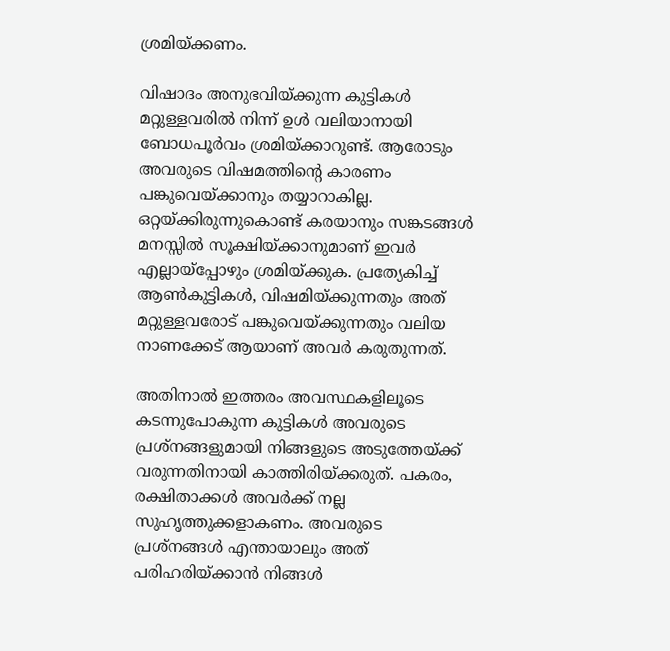ശ്രമിയ്ക്കണം.

വിഷാദം അനുഭവിയ്ക്കുന്ന കുട്ടികൾ മറ്റുള്ളവരിൽ നിന്ന് ഉൾ വലിയാനായി ബോധപൂർവം ശ്രമിയ്ക്കാറുണ്ട്‌. ആരോടും അവരുടെ വിഷമത്തിന്റെ കാരണം പങ്കുവെയ്ക്കാനും തയ്യാറാകില്ല. ഒറ്റയ്ക്കിരുന്നുകൊണ്ട് കരയാനും സങ്കടങ്ങൾ മനസ്സിൽ സൂക്ഷിയ്ക്കാനുമാണ് ഇവർ എല്ലായ്പ്പോഴും ശ്രമിയ്ക്കുക. പ്രത്യേകിച്ച് ആൺകുട്ടികൾ, വിഷമിയ്ക്കുന്നതും അത് മറ്റുള്ളവരോട് പങ്കുവെയ്ക്കുന്നതും വലിയ നാണക്കേട് ആയാണ് അവർ കരുതുന്നത്.

അതിനാൽ ഇത്തരം അവസ്ഥകളിലൂടെ കടന്നുപോകുന്ന കുട്ടികൾ അവരുടെ പ്രശ്നങ്ങളുമായി നിങ്ങളുടെ അടുത്തേയ്ക്ക് വരുന്നതിനായി കാത്തിരിയ്ക്കരുത്. പകരം, രക്ഷിതാക്കൾ അവർക്ക് നല്ല സുഹൃത്തുക്കളാകണം. അവരുടെ പ്രശ്നങ്ങൾ എന്തായാലും അത് പരിഹരിയ്ക്കാൻ നിങ്ങൾ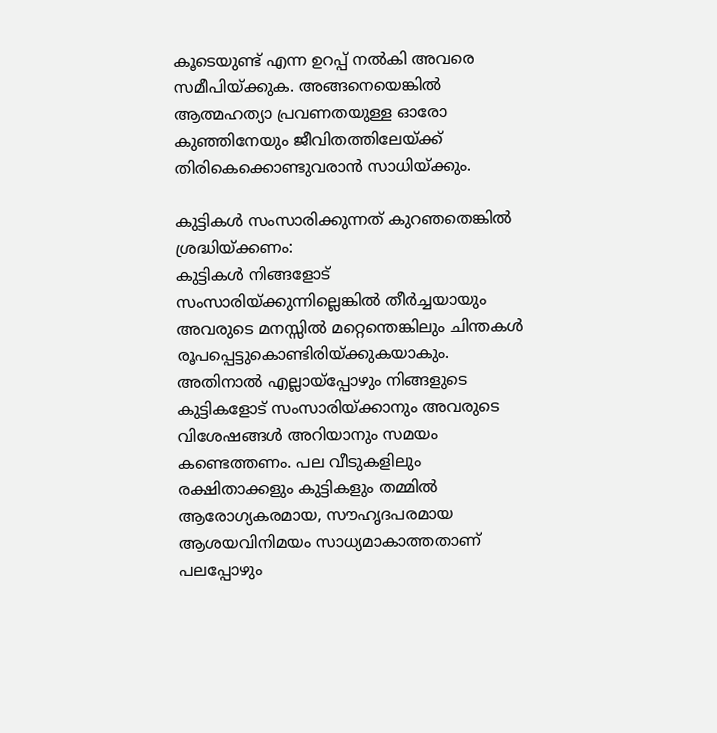കൂടെയുണ്ട് എന്ന ഉറപ്പ് നൽകി അവരെ സമീപിയ്ക്കുക. അങ്ങനെയെങ്കിൽ ആത്മഹത്യാ പ്രവണതയുള്ള ഓരോ കുഞ്ഞിനേയും ജീവിതത്തിലേയ്ക്ക് തിരികെക്കൊണ്ടുവരാൻ സാധിയ്ക്കും.

കുട്ടികൾ സംസാരിക്കുന്നത് കുറഞതെങ്കിൽ ശ്രദ്ധിയ്ക്കണം:
കുട്ടികൾ നിങ്ങളോട് സംസാരിയ്ക്കുന്നില്ലെങ്കിൽ തീർച്ചയായും അവരുടെ മനസ്സിൽ മറ്റെന്തെങ്കിലും ചിന്തകൾ രൂപപ്പെട്ടുകൊണ്ടിരിയ്ക്കുകയാകും. അതിനാൽ എല്ലായ്പ്പോഴും നിങ്ങളുടെ കുട്ടികളോട് സംസാരിയ്ക്കാനും അവരുടെ വിശേഷങ്ങൾ അറിയാനും സമയം കണ്ടെത്തണം. പല വീടുകളിലും രക്ഷിതാക്കളും കുട്ടികളും തമ്മിൽ ആരോഗ്യകരമായ, സൗഹൃദപരമായ ആശയവിനിമയം സാധ്യമാകാത്തതാണ് പലപ്പോഴും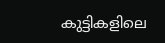കുട്ടികളിലെ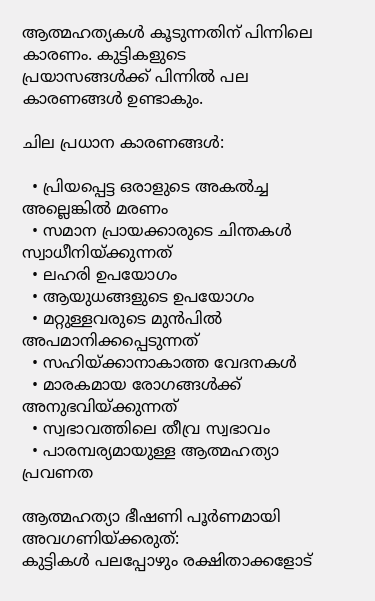ആത്മഹത്യകൾ കൂടുന്നതിന് പിന്നിലെ കാരണം. കുട്ടികളുടെ പ്രയാസങ്ങൾക്ക് പിന്നിൽ പല കാരണങ്ങൾ ഉണ്ടാകും.

ചില പ്രധാന കാരണങ്ങൾ:

  • പ്രിയപ്പെട്ട ഒരാളുടെ അകൽച്ച അല്ലെങ്കിൽ മരണം
  • സമാന പ്രായക്കാരുടെ ചിന്തകൾ സ്വാധീനിയ്ക്കുന്നത്
  • ലഹരി ഉപയോഗം
  • ആയുധങ്ങളുടെ ഉപയോഗം
  • മറ്റുള്ളവരുടെ മുൻപിൽ അപമാനിക്കപ്പെടുന്നത്
  • സഹിയ്ക്കാനാകാത്ത വേദനകൾ
  • മാരകമായ രോഗങ്ങൾക്ക് അനുഭവിയ്ക്കുന്നത്
  • സ്വഭാവത്തിലെ തീവ്ര സ്വഭാവം
  • പാരമ്പര്യമായുള്ള ആത്മഹത്യാ പ്രവണത

ആത്മഹത്യാ ഭീഷണി പൂർണമായി അവഗണിയ്ക്കരുത്:
കുട്ടികൾ പലപ്പോഴും രക്ഷിതാക്കളോട്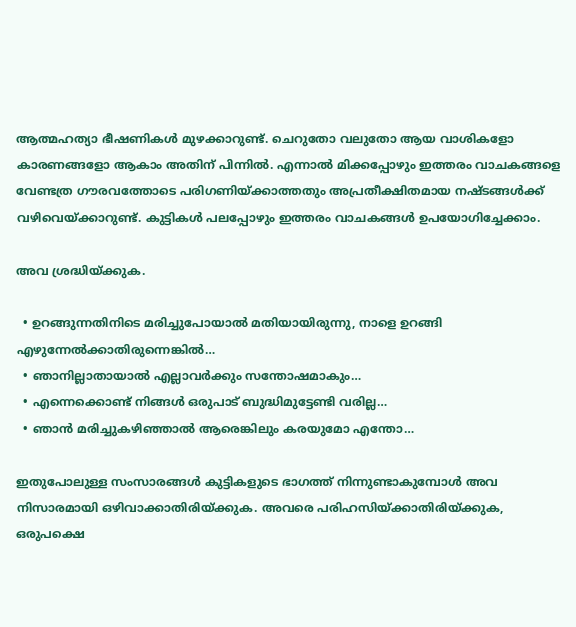ആത്മഹത്യാ ഭീഷണികൾ മുഴക്കാറുണ്ട്. ചെറുതോ വലുതോ ആയ വാശികളോ കാരണങ്ങളോ ആകാം അതിന് പിന്നിൽ. എന്നാൽ മിക്കപ്പോഴും ഇത്തരം വാചകങ്ങളെ വേണ്ടത്ര ഗൗരവത്തോടെ പരിഗണിയ്ക്കാത്തതും അപ്രതീക്ഷിതമായ നഷ്ടങ്ങൾക്ക് വഴിവെയ്ക്കാറുണ്ട്. കുട്ടികൾ പലപ്പോഴും ഇത്തരം വാചകങ്ങൾ ഉപയോഗിച്ചേക്കാം.

അവ ശ്രദ്ധിയ്ക്കുക.

  • ഉറങ്ങുന്നതിനിടെ മരിച്ചുപോയാൽ മതിയായിരുന്നു, നാളെ ഉറങ്ങി എഴുന്നേൽക്കാതിരുന്നെങ്കിൽ…
  • ഞാനില്ലാതായാൽ എല്ലാവർക്കും സന്തോഷമാകും…
  • എന്നെക്കൊണ്ട് നിങ്ങൾ ഒരുപാട് ബുദ്ധിമുട്ടേണ്ടി വരില്ല…
  • ഞാൻ മരിച്ചുകഴിഞ്ഞാൽ ആരെങ്കിലും കരയുമോ എന്തോ…

ഇതുപോലുള്ള സംസാരങ്ങൾ കുട്ടികളുടെ ഭാഗത്ത് നിന്നുണ്ടാകുമ്പോൾ അവ നിസാരമായി ഒഴിവാക്കാതിരിയ്ക്കുക. അവരെ പരിഹസിയ്ക്കാതിരിയ്ക്കുക, ഒരുപക്ഷെ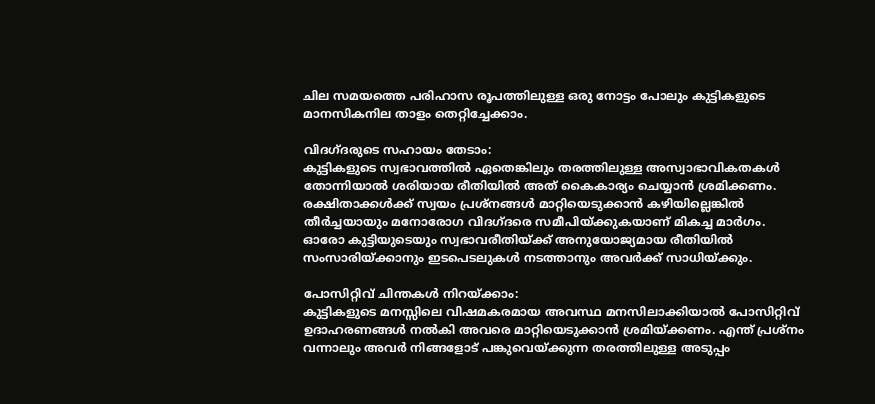ചില സമയത്തെ പരിഹാസ രൂപത്തിലുള്ള ഒരു നോട്ടം പോലും കുട്ടികളുടെ മാനസികനില താളം തെറ്റിച്ചേക്കാം.

വിദഗ്ദരുടെ സഹായം തേടാം:
കുട്ടികളുടെ സ്വഭാവത്തിൽ ഏതെങ്കിലും തരത്തിലുള്ള അസ്വാഭാവികതകൾ തോന്നിയാൽ ശരിയായ രീതിയിൽ അത് കൈകാര്യം ചെയ്യാൻ ശ്രമിക്കണം. രക്ഷിതാക്കൾക്ക് സ്വയം പ്രശ്നങ്ങൾ മാറ്റിയെടുക്കാൻ കഴിയില്ലെങ്കിൽ തീർച്ചയായും മനോരോഗ വിദഗ്ദരെ സമീപിയ്ക്കുകയാണ് മികച്ച മാർഗം. ഓരോ കുട്ടിയുടെയും സ്വഭാവരീതിയ്ക്ക് അനുയോജ്യമായ രീതിയിൽ സംസാരിയ്ക്കാനും ഇടപെടലുകൾ നടത്താനും അവർക്ക് സാധിയ്ക്കും.

പോസിറ്റിവ് ചിന്തകൾ നിറയ്ക്കാം:
കുട്ടികളുടെ മനസ്സിലെ വിഷമകരമായ അവസ്ഥ മനസിലാക്കിയാൽ പോസിറ്റിവ് ഉദാഹരണങ്ങൾ നൽകി അവരെ മാറ്റിയെടുക്കാൻ ശ്രമിയ്ക്കണം. എന്ത് പ്രശ്നം വന്നാലും അവർ നിങ്ങളോട് പങ്കുവെയ്ക്കുന്ന തരത്തിലുള്ള അടുപ്പം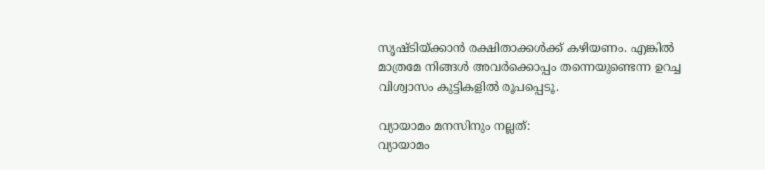സൃഷ്ടിയ്ക്കാൻ രക്ഷിതാക്കൾക്ക് കഴിയണം. എങ്കിൽ മാത്രമേ നിങ്ങൾ അവർക്കൊപ്പം തന്നെയുണ്ടെന്ന ഉറച്ച വിശ്വാസം കുട്ടികളിൽ രൂപപ്പെടൂ.

വ്യായാമം മനസിനും നല്ലത്:
വ്യായാമം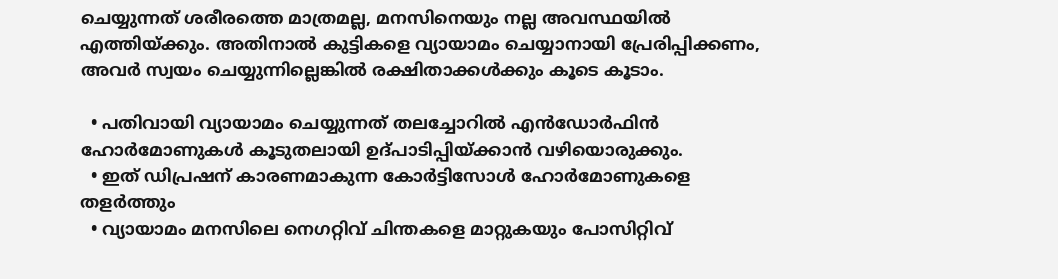ചെയ്യുന്നത് ശരീരത്തെ മാത്രമല്ല, മനസിനെയും നല്ല അവസ്ഥയിൽ എത്തിയ്ക്കും. അതിനാൽ കുട്ടികളെ വ്യായാമം ചെയ്യാനായി പ്രേരിപ്പിക്കണം, അവർ സ്വയം ചെയ്യുന്നില്ലെങ്കിൽ രക്ഷിതാക്കൾക്കും കൂടെ കൂടാം.

  • പതിവായി വ്യായാമം ചെയ്യുന്നത് തലച്ചോറിൽ എൻഡോർഫിൻ ഹോർമോണുകൾ കൂടുതലായി ഉദ്പാടിപ്പിയ്ക്കാൻ വഴിയൊരുക്കും.
  • ഇത് ഡിപ്രഷന് കാരണമാകുന്ന കോർട്ടിസോൾ ഹോർമോണുകളെ തളർത്തും
  • വ്യായാമം മനസിലെ നെഗറ്റിവ് ചിന്തകളെ മാറ്റുകയും പോസിറ്റിവ്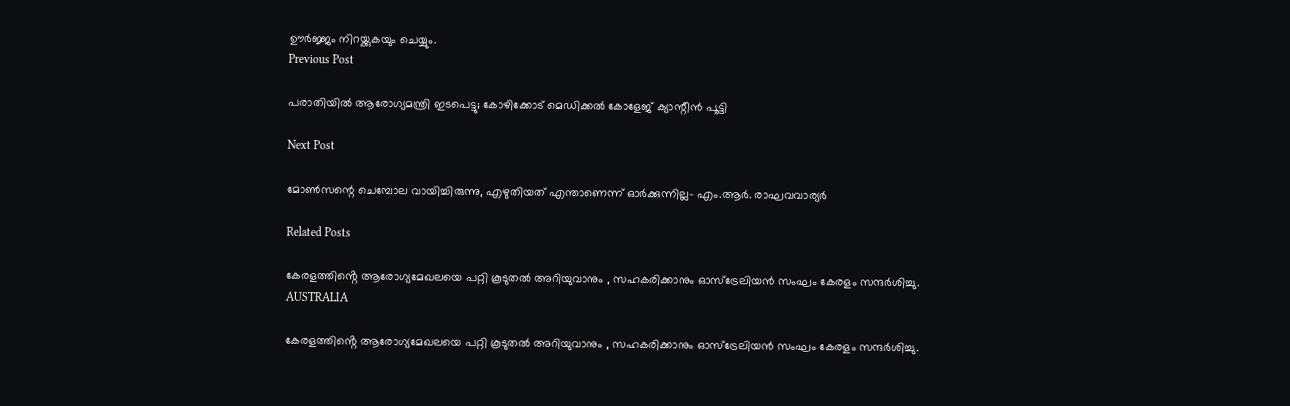ഊർജ്ജം നിറയ്ക്കുകയും ചെയ്യും.
Previous Post

പരാതിയിൽ ആരോഗ്യമന്ത്രി ഇടപെട്ടു; കോഴിക്കോട് മെഡിക്കല്‍ കോളേജ് ക്യാന്റീന്‍ പൂട്ടി

Next Post

മോണ്‍സന്റെ ചെമ്പോല വായിച്ചിരുന്നു, എഴുതിയത് എന്താണെന്ന് ഓര്‍ക്കുന്നില്ല- എം.ആര്‍. രാഘവവാര്യര്‍

Related Posts

കേരളത്തിൻ്റെ ആരോഗ്യമേഖലയെ പറ്റി കൂടുതൽ അറിയുവാനും , സഹകരിക്കാനും ഓസ്‌ട്രേലിയൻ സംഘം കേരളം സന്ദർശിച്ചു.
AUSTRALIA

കേരളത്തിൻ്റെ ആരോഗ്യമേഖലയെ പറ്റി കൂടുതൽ അറിയുവാനും , സഹകരിക്കാനും ഓസ്‌ട്രേലിയൻ സംഘം കേരളം സന്ദർശിച്ചു.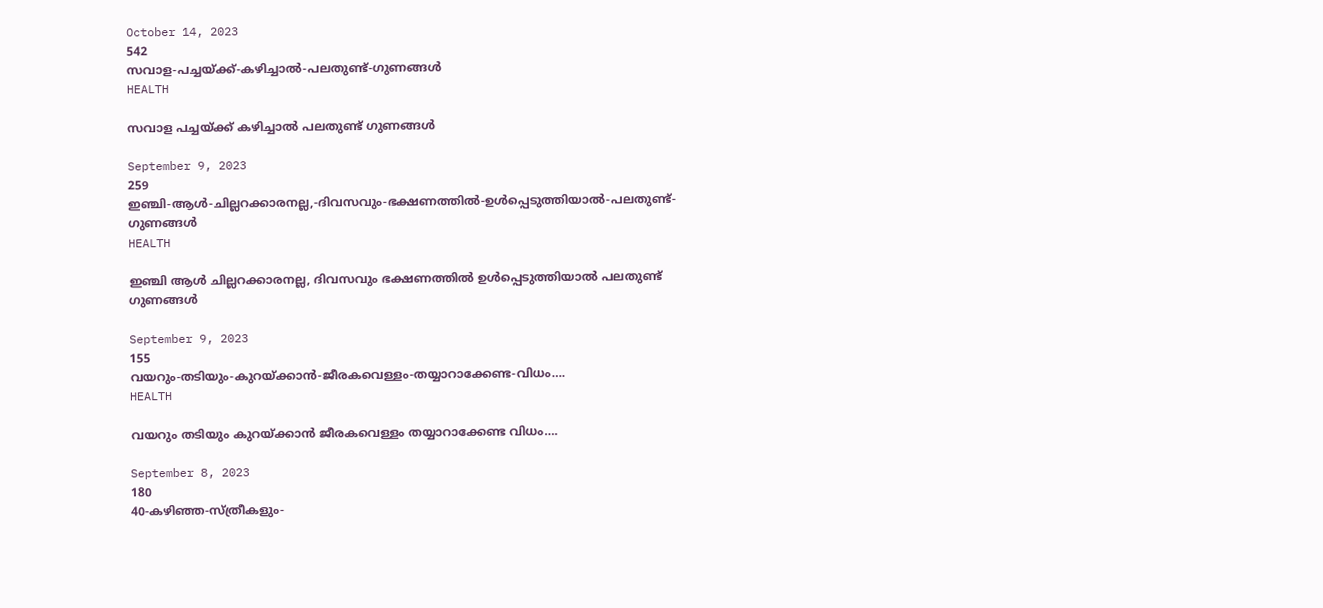October 14, 2023
542
സവാള-പച്ചയ്ക്ക്-കഴിച്ചാൽ-പലതുണ്ട്-ഗുണങ്ങൾ
HEALTH

സവാള പച്ചയ്ക്ക് കഴിച്ചാൽ പലതുണ്ട് ഗുണങ്ങൾ

September 9, 2023
259
ഇഞ്ചി-ആൾ-ചില്ലറക്കാരനല്ല,-ദിവസവും-ഭക്ഷണത്തിൽ-ഉൾപ്പെടുത്തിയാൽ-പലതുണ്ട്-ഗുണങ്ങൾ
HEALTH

ഇഞ്ചി ആൾ ചില്ലറക്കാരനല്ല, ദിവസവും ഭക്ഷണത്തിൽ ഉൾപ്പെടുത്തിയാൽ പലതുണ്ട് ഗുണങ്ങൾ

September 9, 2023
155
വയറും-തടിയും-കുറയ്ക്കാന്‍-ജീരകവെള്ളം-തയ്യാറാക്കേണ്ട-വിധം….
HEALTH

വയറും തടിയും കുറയ്ക്കാന്‍ ജീരകവെള്ളം തയ്യാറാക്കേണ്ട വിധം….

September 8, 2023
180
40-കഴിഞ്ഞ-സ്ത്രീകളും-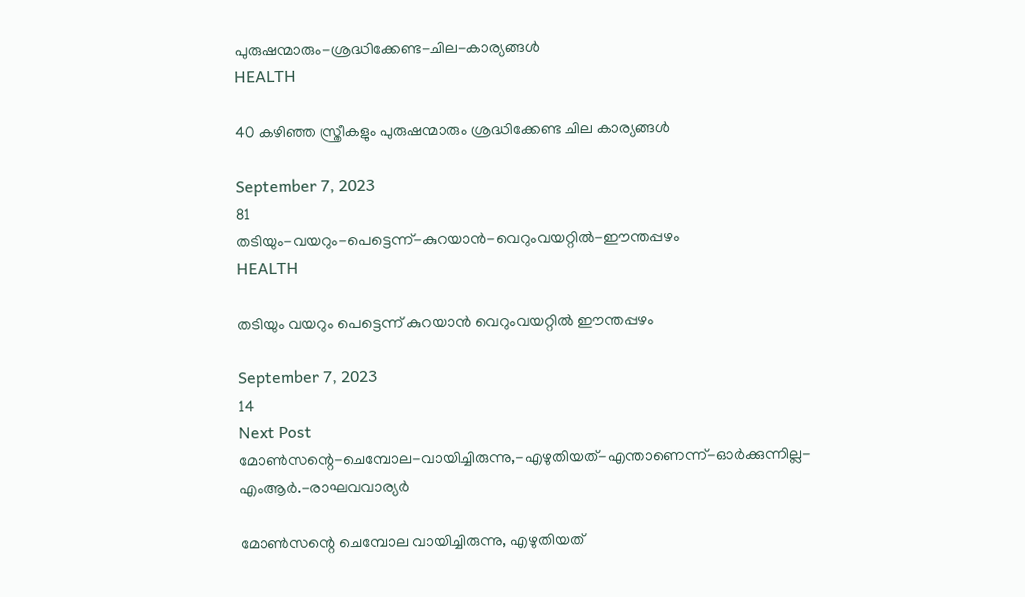പുരുഷന്മാരും-ശ്രദ്ധിക്കേണ്ട-ചില-കാര്യങ്ങൾ
HEALTH

40 കഴിഞ്ഞ സ്ത്രീകളും പുരുഷന്മാരും ശ്രദ്ധിക്കേണ്ട ചില കാര്യങ്ങൾ

September 7, 2023
81
തടിയും-വയറും-പെട്ടെന്ന്-കുറയാന്‍-വെറുംവയറ്റില്‍-ഈന്തപ്പഴം
HEALTH

തടിയും വയറും പെട്ടെന്ന് കുറയാന്‍ വെറുംവയറ്റില്‍ ഈന്തപ്പഴം

September 7, 2023
14
Next Post
മോണ്‍സന്റെ-ചെമ്പോല-വായിച്ചിരുന്നു,-എഴുതിയത്-എന്താണെന്ന്-ഓര്‍ക്കുന്നില്ല-എംആര്‍.-രാഘവവാര്യര്‍

മോണ്‍സന്റെ ചെമ്പോല വായിച്ചിരുന്നു, എഴുതിയത്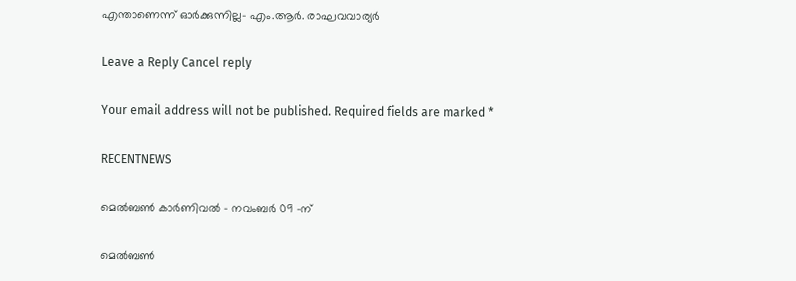എന്താണെന്ന് ഓര്‍ക്കുന്നില്ല- എം.ആര്‍. രാഘവവാര്യര്‍

Leave a Reply Cancel reply

Your email address will not be published. Required fields are marked *

RECENTNEWS

മെൽബൺ കാർണിവൽ – നവംബർ 09 -ന്

മെൽബൺ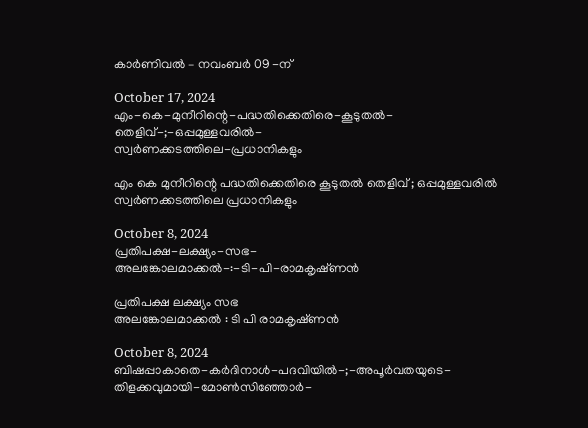കാർണിവൽ – നവംബർ 09 -ന്

October 17, 2024
എം-കെ-മുനീറിന്റെ-പദ്ധതിക്കെതിരെ-കൂടുതൽ-തെളിവ്‌-;-ഒപ്പമുള്ളവരിൽ-
സ്വർണക്കടത്തിലെ-പ്രധാനികളും

എം കെ മുനീറിന്റെ പദ്ധതിക്കെതിരെ കൂടുതൽ തെളിവ്‌ ; ഒപ്പമുള്ളവരിൽ
സ്വർണക്കടത്തിലെ പ്രധാനികളും

October 8, 2024
പ്രതിപക്ഷ-ലക്ഷ്യം-സഭ-
അലങ്കോലമാക്കൽ-:-ടി-പി-രാമകൃഷ്‌ണൻ

പ്രതിപക്ഷ ലക്ഷ്യം സഭ
അലങ്കോലമാക്കൽ : ടി പി രാമകൃഷ്‌ണൻ

October 8, 2024
ബിഷപ്പാകാതെ-കർദിനാൾ-പദവിയിൽ-;-അപൂർവതയുടെ-തിളക്കവുമായി-മോൺസിഞ്ഞോർ-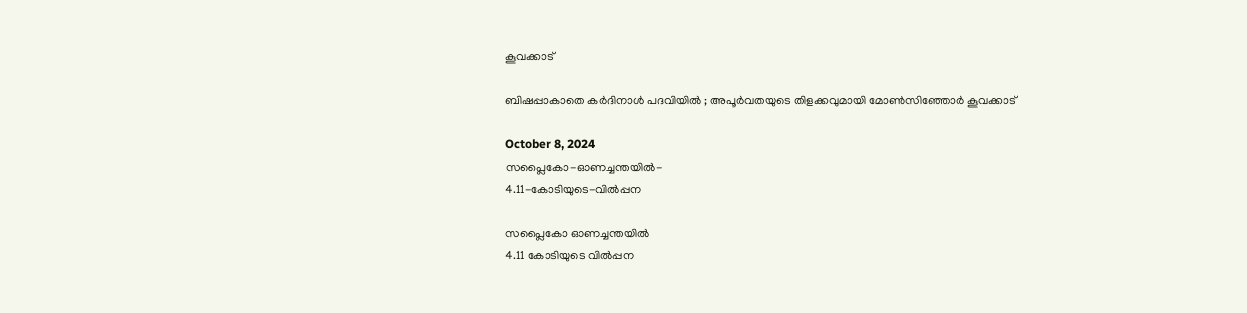കൂവക്കാട്‌

ബിഷപ്പാകാതെ കർദിനാൾ പദവിയിൽ ; അപൂർവതയുടെ തിളക്കവുമായി മോൺസിഞ്ഞോർ കൂവക്കാട്‌

October 8, 2024
സപ്ലൈകോ-ഓണച്ചന്തയിൽ-
4.11-കോടിയുടെ-വിൽപ്പന

സപ്ലൈകോ ഓണച്ചന്തയിൽ
4.11 കോടിയുടെ വിൽപ്പന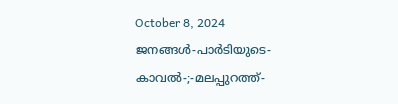October 8, 2024
ജനങ്ങൾ-പാർടിയുടെ-കാവൽ-;-മലപ്പുറത്ത്-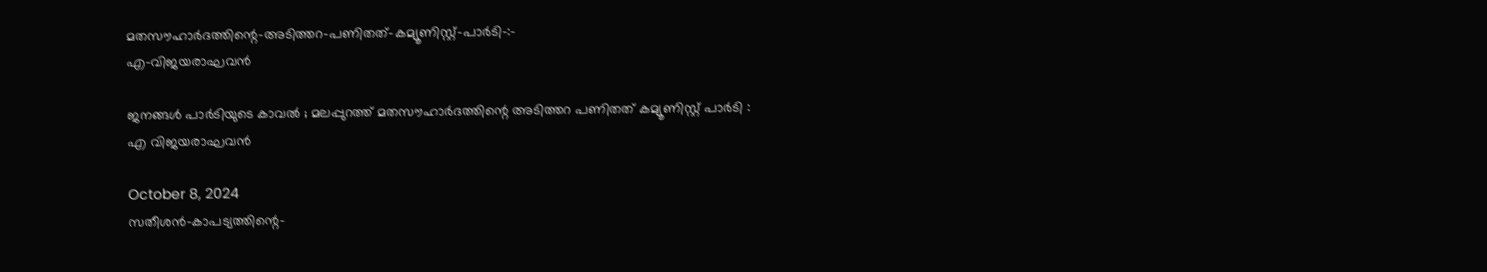മതസൗഹാർദത്തിന്റെ-അടിത്തറ-പണിതത്-കമ്യൂണിസ്റ്റ്-പാർടി-:-
എ-വിജയരാഘവൻ

ജനങ്ങൾ പാർടിയുടെ കാവൽ ; മലപ്പുറത്ത് മതസൗഹാർദത്തിന്റെ അടിത്തറ പണിതത് കമ്യൂണിസ്റ്റ് പാർടി :
എ വിജയരാഘവൻ

October 8, 2024
സതീശൻ-കാപട്യത്തിന്റെ-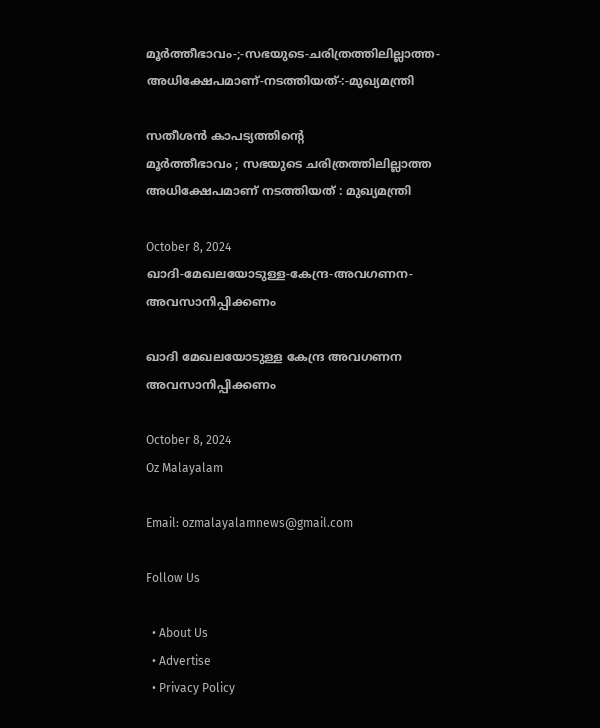മൂർത്തീഭാവം-;-സഭയുടെ-ചരിത്രത്തിലില്ലാത്ത-അധിക്ഷേപമാണ്‌-നടത്തിയത്‌-:-മുഖ്യമന്ത്രി

സതീശൻ കാപട്യത്തിന്റെ
മൂർത്തീഭാവം ; സഭയുടെ ചരിത്രത്തിലില്ലാത്ത അധിക്ഷേപമാണ്‌ നടത്തിയത്‌ : മുഖ്യമന്ത്രി

October 8, 2024
ഖാദി-മേഖലയോടുള്ള-കേന്ദ്ര-അവഗണന-അവസാനിപ്പിക്കണം

ഖാദി മേഖലയോടുള്ള കേന്ദ്ര അവഗണന അവസാനിപ്പിക്കണം

October 8, 2024
Oz Malayalam

Email: ozmalayalamnews@gmail.com

Follow Us

  • About Us
  • Advertise
  • Privacy Policy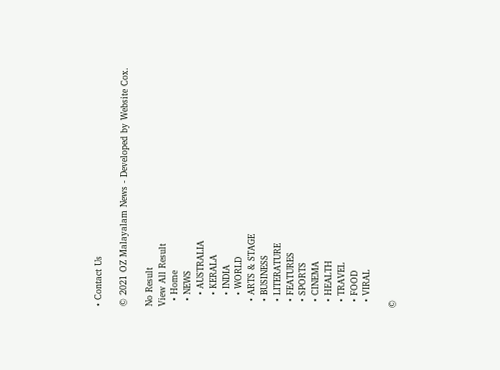• Contact Us

© 2021 OZ Malayalam News - Developed by Website Cox.

No Result
View All Result
  • Home
  • NEWS
    • AUSTRALIA
    • KERALA
    • INDIA
    • WORLD
  • ARTS & STAGE
  • BUSINESS
  • LITERATURE
  • FEATURES
  • SPORTS
  • CINEMA
  • HEALTH
  • TRAVEL
  • FOOD
  • VIRAL

©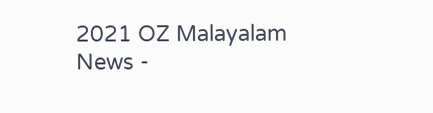2021 OZ Malayalam News -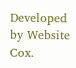Developed by Website Cox.